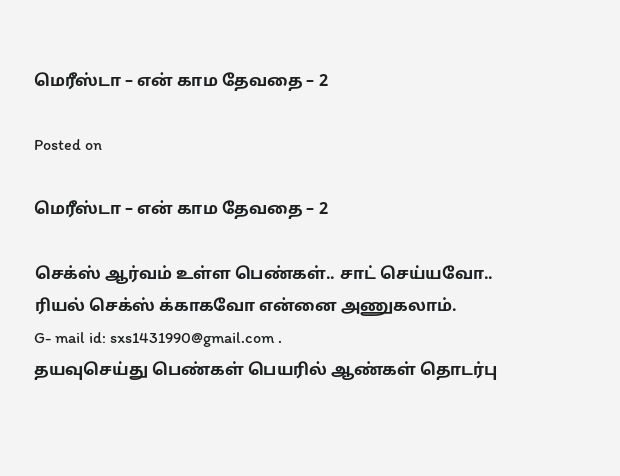மெரீஸ்டா – என் காம தேவதை – 2

Posted on

மெரீஸ்டா – என் காம தேவதை – 2

செக்ஸ் ஆர்வம் உள்ள பெண்கள்.. சாட் செய்யவோ.. ரியல் செக்ஸ் க்காகவோ என்னை அணுகலாம்.
G- mail id: sxs1431990@gmail.com .
தயவுசெய்து பெண்கள் பெயரில் ஆண்கள் தொடர்பு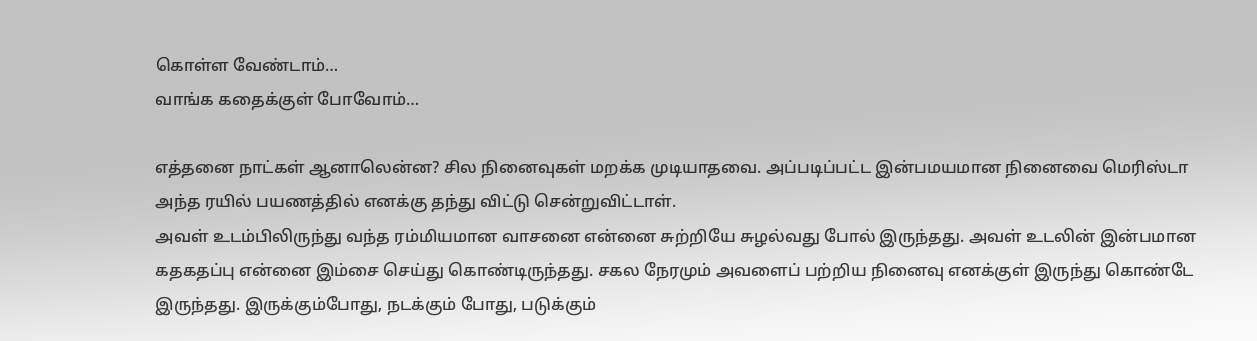கொள்ள வேண்டாம்…
வாங்க கதைக்குள் போவோம்…

எத்தனை நாட்கள் ஆனாலென்ன? சில நினைவுகள் மறக்க முடியாதவை. அப்படிப்பட்ட இன்பமயமான நினைவை மெரிஸ்டா அந்த ரயில் பயணத்தில் எனக்கு தந்து விட்டு சென்றுவிட்டாள்.
அவள் உடம்பிலிருந்து வந்த ரம்மியமான வாசனை என்னை சுற்றியே சுழல்வது போல் இருந்தது. அவள் உடலின் இன்பமான கதகதப்பு என்னை இம்சை செய்து கொண்டிருந்தது. சகல நேரமும் அவளைப் பற்றிய நினைவு எனக்குள் இருந்து கொண்டே இருந்தது. இருக்கும்போது, நடக்கும் போது, படுக்கும்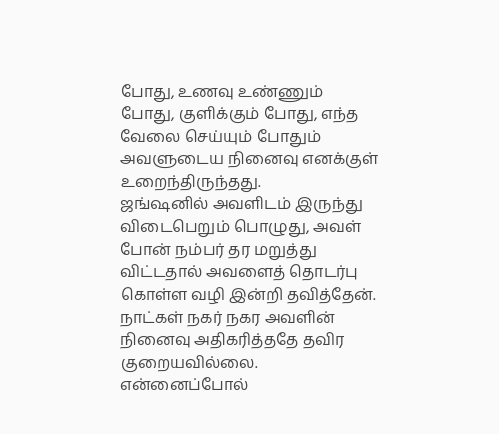போது, உணவு உண்ணும் போது, குளிக்கும் போது, எந்த வேலை செய்யும் போதும் அவளுடைய நினைவு எனக்குள் உறைந்திருந்தது.
ஜங்ஷனில் அவளிடம் இருந்து விடைபெறும் பொழுது, அவள் போன் நம்பர் தர மறுத்து விட்டதால் அவளைத் தொடர்பு கொள்ள வழி இன்றி தவித்தேன்.
நாட்கள் நகர் நகர அவளின் நினைவு அதிகரித்ததே தவிர குறையவில்லை. என்னைப்போல்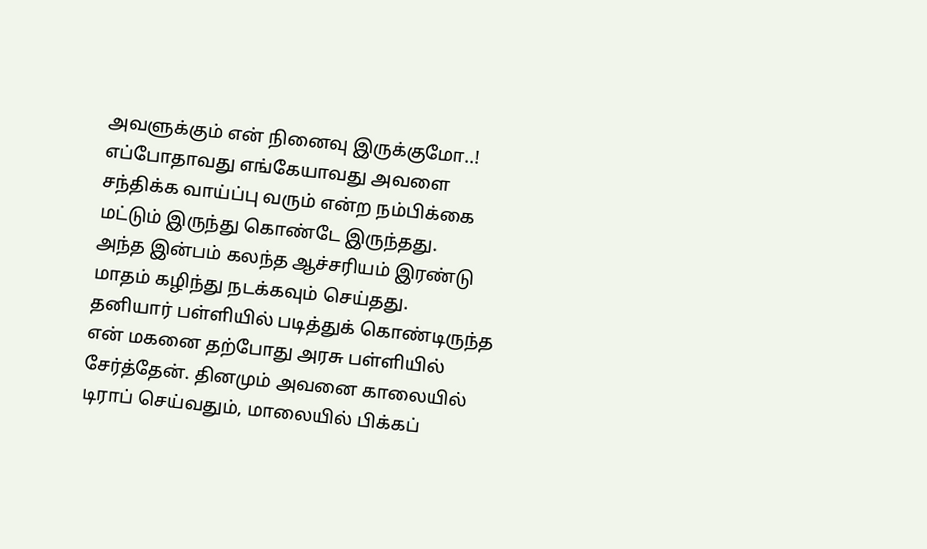அவளுக்கும் என் நினைவு இருக்குமோ..! எப்போதாவது எங்கேயாவது அவளை சந்திக்க வாய்ப்பு வரும் என்ற நம்பிக்கை மட்டும் இருந்து கொண்டே இருந்தது.
அந்த இன்பம் கலந்த ஆச்சரியம் இரண்டு மாதம் கழிந்து நடக்கவும் செய்தது.
தனியார் பள்ளியில் படித்துக் கொண்டிருந்த என் மகனை தற்போது அரசு பள்ளியில் சேர்த்தேன். தினமும் அவனை காலையில் டிராப் செய்வதும், மாலையில் பிக்கப்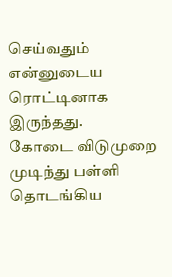செய்வதும் என்னுடைய ரொட்டினாக இருந்தது.
கோடை விடுமுறை முடிந்து பள்ளி தொடங்கிய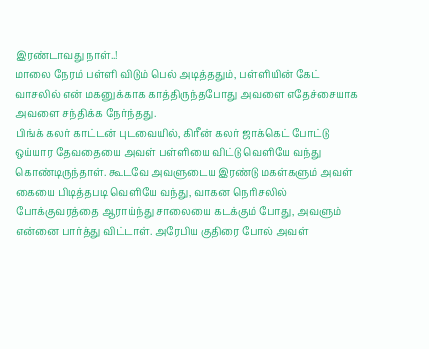இரண்டாவது நாள்..!
மாலை நேரம் பள்ளி விடும் பெல் அடித்ததும், பள்ளியின் கேட் வாசலில் என் மகனுக்காக காத்திருந்தபோது அவளை எதேச்சையாக அவளை சந்திக்க நேர்ந்தது.
பிங்க் கலர் காட்டன் புடவையில், கிரீன் கலர் ஜாக்கெட் போட்டு ஒய்யார தேவதையை அவள் பள்ளியை விட்டு வெளியே வந்து கொண்டிருந்தாள். கூடவே அவளுடைய இரண்டு மகள்களும் அவள் கையை பிடித்தபடி வெளியே வந்து, வாகன நெரிசலில் போக்குவரத்தை ஆராய்ந்து சாலையை கடக்கும் போது, அவளும் என்னை பார்த்து விட்டாள். அரேபிய குதிரை போல் அவள்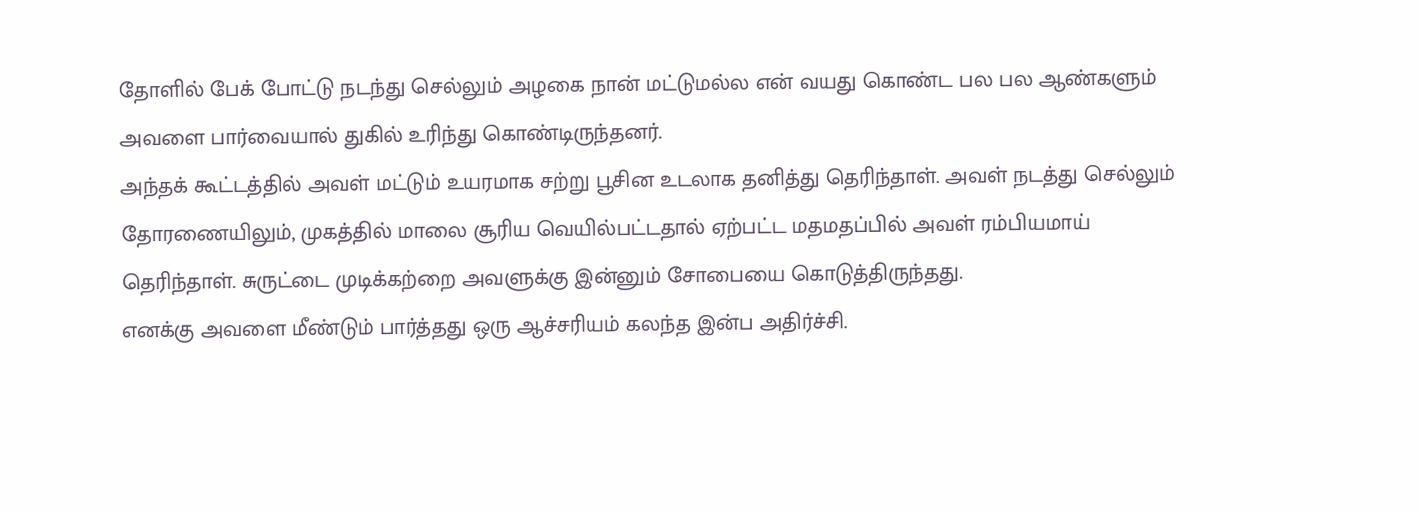தோளில் பேக் போட்டு நடந்து செல்லும் அழகை நான் மட்டுமல்ல என் வயது கொண்ட பல பல ஆண்களும் அவளை பார்வையால் துகில் உரிந்து கொண்டிருந்தனர்.
அந்தக் கூட்டத்தில் அவள் மட்டும் உயரமாக சற்று பூசின உடலாக தனித்து தெரிந்தாள். அவள் நடத்து செல்லும் தோரணையிலும், முகத்தில் மாலை சூரிய வெயில்பட்டதால் ஏற்பட்ட மதமதப்பில் அவள் ரம்பியமாய் தெரிந்தாள். சுருட்டை முடிக்கற்றை அவளுக்கு இன்னும் சோபையை கொடுத்திருந்தது.
எனக்கு அவளை மீண்டும் பார்த்தது ஒரு ஆச்சரியம் கலந்த இன்ப அதிர்ச்சி.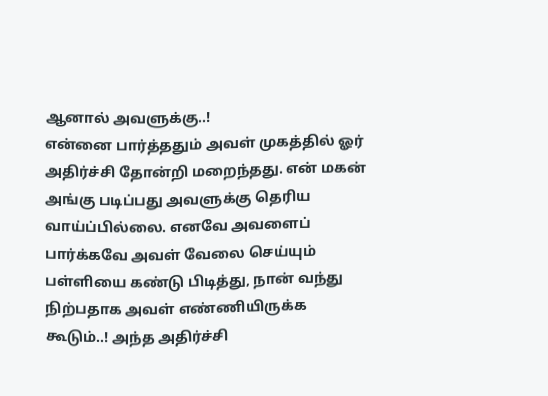ஆனால் அவளுக்கு..!
என்னை பார்த்ததும் அவள் முகத்தில் ஓர் அதிர்ச்சி தோன்றி மறைந்தது. என் மகன் அங்கு படிப்பது அவளுக்கு தெரிய வாய்ப்பில்லை. எனவே அவளைப் பார்க்கவே அவள் வேலை செய்யும் பள்ளியை கண்டு பிடித்து, நான் வந்து நிற்பதாக அவள் எண்ணியிருக்க கூடும்..! அந்த அதிர்ச்சி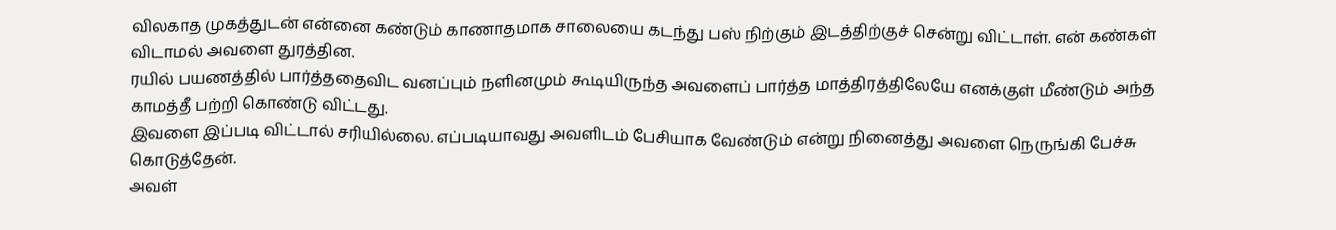விலகாத முகத்துடன் என்னை கண்டும் காணாதமாக சாலையை கடந்து பஸ் நிற்கும் இடத்திற்குச் சென்று விட்டாள். என் கண்கள் விடாமல் அவளை துரத்தின.
ரயில் பயணத்தில் பார்த்ததைவிட வனப்பும் நளினமும் கூடியிருந்த அவளைப் பார்த்த மாத்திரத்திலேயே எனக்குள் மீண்டும் அந்த காமத்தீ பற்றி கொண்டு விட்டது.
இவளை இப்படி விட்டால் சரியில்லை. எப்படியாவது அவளிடம் பேசியாக வேண்டும் என்று நினைத்து அவளை நெருங்கி பேச்சு கொடுத்தேன்.
அவள்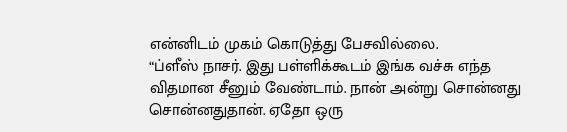என்னிடம் முகம் கொடுத்து பேசவில்லை.
“ப்ளீஸ் நாசர். இது பள்ளிக்கூடம் இங்க வச்சு எந்த விதமான சீனும் வேண்டாம். நான் அன்று சொன்னது சொன்னதுதான். ஏதோ ஒரு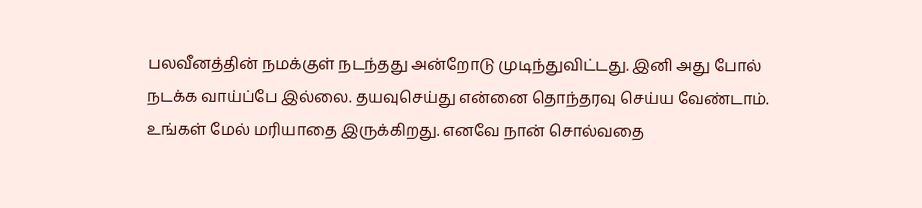பலவீனத்தின் நமக்குள் நடந்தது அன்றோடு முடிந்துவிட்டது. இனி அது போல் நடக்க வாய்ப்பே இல்லை. தயவுசெய்து என்னை தொந்தரவு செய்ய வேண்டாம். உங்கள் மேல் மரியாதை இருக்கிறது. எனவே நான் சொல்வதை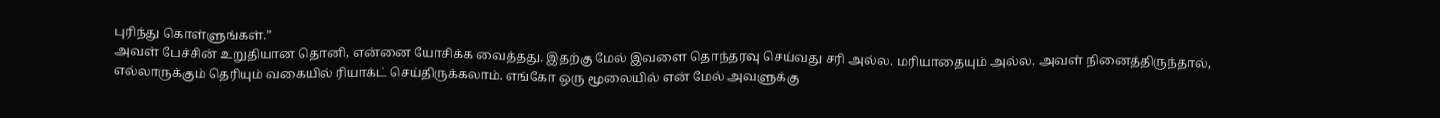புரிந்து கொள்ளுங்கள்.”
அவள் பேச்சின் உறுதியான தொனி, என்னை யோசிக்க வைத்தது. இதற்கு மேல் இவளை தொந்தரவு செய்வது சரி அல்ல. மரியாதையும் அல்ல. அவள் நினைத்திருந்தால், எல்லாருக்கும் தெரியும் வகையில் ரியாக்ட் செய்திருக்கலாம். எங்கோ ஒரு மூலையில் என் மேல் அவளுக்கு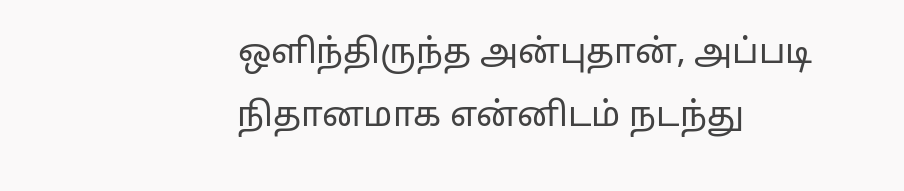ஒளிந்திருந்த அன்புதான், அப்படி நிதானமாக என்னிடம் நடந்து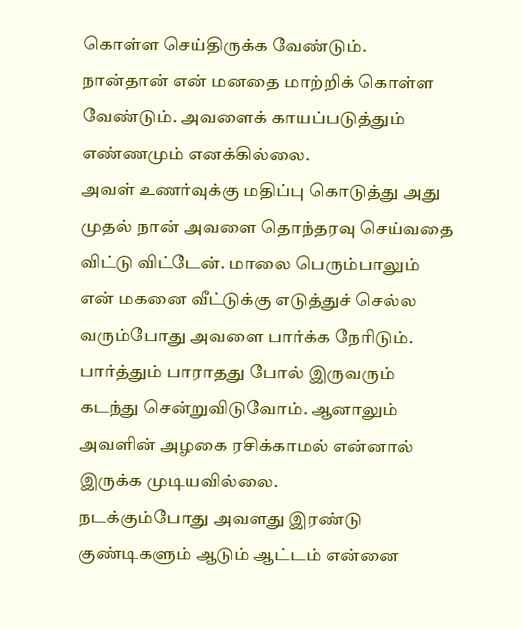கொள்ள செய்திருக்க வேண்டும்.
நான்தான் என் மனதை மாற்றிக் கொள்ள வேண்டும். அவளைக் காயப்படுத்தும் எண்ணமும் எனக்கில்லை.
அவள் உணர்வுக்கு மதிப்பு கொடுத்து அது முதல் நான் அவளை தொந்தரவு செய்வதை விட்டு விட்டேன். மாலை பெரும்பாலும் என் மகனை வீட்டுக்கு எடுத்துச் செல்ல வரும்போது அவளை பார்க்க நேரிடும். பார்த்தும் பாராதது போல் இருவரும் கடந்து சென்றுவிடுவோம். ஆனாலும் அவளின் அழகை ரசிக்காமல் என்னால் இருக்க முடியவில்லை.
நடக்கும்போது அவளது இரண்டு குண்டிகளும் ஆடும் ஆட்டம் என்னை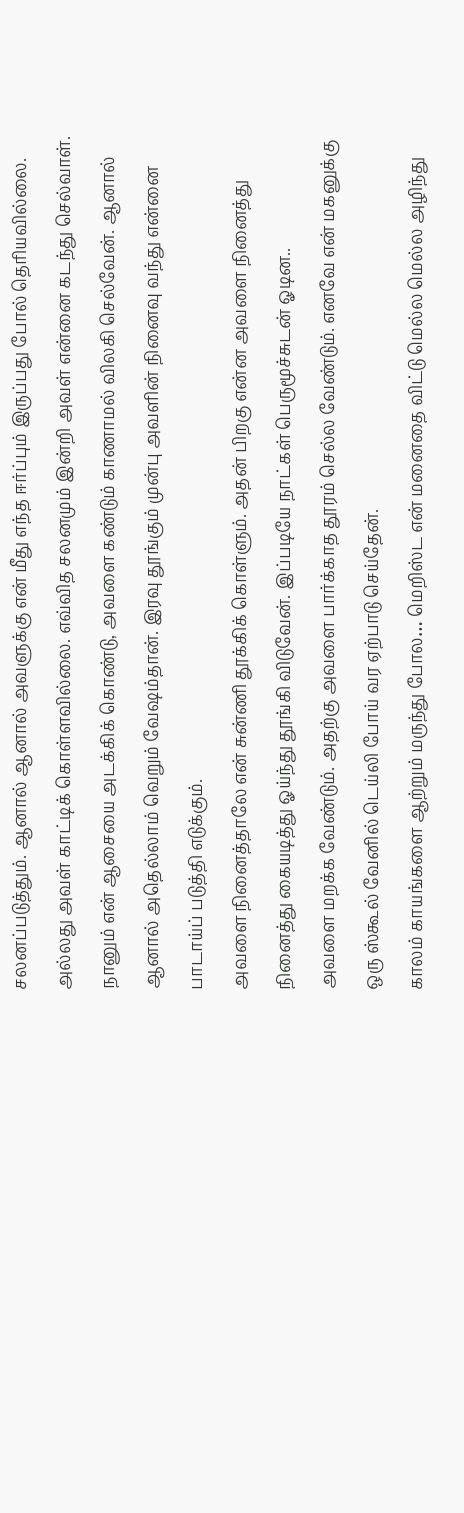சலனப்படுத்தும். ஆனால் ஆனால் அவளுக்கு என் மீது எந்த ஈர்ப்பும் இருப்பது போல் தெரியவில்லை. அல்லது அவள் காட்டிக் கொள்ளவில்லை. எவ்வித சலனமும் இன்றி அவள் என்னை கடந்து செல்வாள்.
நானும் என் ஆசையை அடக்கிக் கொண்டு, அவளை கண்டும் காணாமல் விலகி செல்வேன். ஆனால் ஆனால் அதெல்லாம் வெறும் வேஷம்தான். இரவு தூங்கும் முன்பு அவளின் நினைவு வந்து என்னை பாடாய்ப் படுத்தி எடுக்கும்.
அவளை நினைத்தாலே என் சுன்ணி தூக்கிக் கொள்ளும். அதன் பிறகு என்ன அவளை நினைத்து நினைத்து கையடித்து ஓய்ந்து தூங்கி விடுவேன். இப்படியே நாட்கள் பெருமூச்சுடன் ஓடின..
அவளை மறக்க வேண்டும். அதற்கு அவளை பார்க்காத தூரம் செல்ல வேண்டும். எனவே என் மகனுக்கு ஒரு ஸ்கூல் வேனில் டெய்லி போய் வர ஏற்பாடு செய்தேன்.
காலம் காயங்களை ஆற்றும் மருந்து போல… மெறிஸ்ட என் மனைதை விட்டு மெல்ல மெல்ல அழிந்து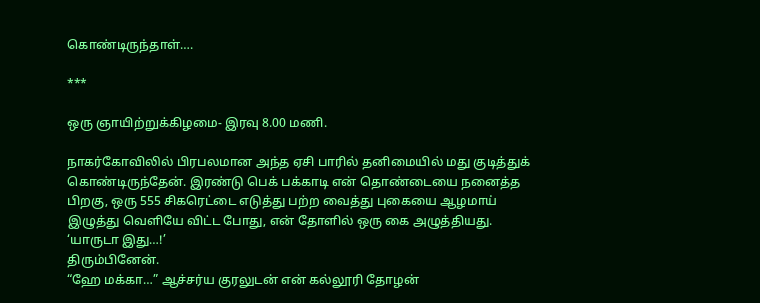கொண்டிருந்தாள்….

***

ஒரு ஞாயிற்றுக்கிழமை- இரவு 8.00 மணி.

நாகர்கோவிலில் பிரபலமான அந்த ஏசி பாரில் தனிமையில் மது குடித்துக் கொண்டிருந்தேன். இரண்டு பெக் பக்காடி என் தொண்டையை நனைத்த பிறகு, ஒரு 555 சிகரெட்டை எடுத்து பற்ற வைத்து புகையை ஆழமாய் இழுத்து வெளியே விட்ட போது, என் தோளில் ஒரு கை அழுத்தியது.
‘யாருடா இது…!’
திரும்பினேன்.
“ஹே மக்கா…” ஆச்சர்ய குரலுடன் என் கல்லூரி தோழன்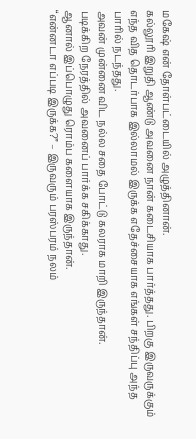மகேஷ் என் தோள்பட்டையில் அழுத்தினான்.
கல்லூரி இறுதி ஆண்டு அவனை நான் கடைசியாக பார்த்தது. பிறகு இருவருக்கும் எந்த வித தொடர்பாக இல்லாமல் இருக்க எதேச்சையாக எங்கள் சந்திப்பு அந்த பாரில் நடந்தது.
அவன் முன்னை விட நல்ல சதை போட்டு கலராக மாறி இருந்தான்.
படிக்கிற நேரத்தில் அவனைப் பார்க்க சகிக்காது.
ஆனால் இப்பொழுது ரொம்ப களையாக இருந்தான்.
“என்னடா எப்படி இருக்க?” – இருவரும் பரஸ்பரம் நலம்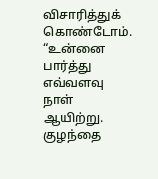விசாரித்துக் கொண்டோம்.
“உன்னை பார்த்து எவ்வளவு நாள் ஆயிற்று. குழந்தை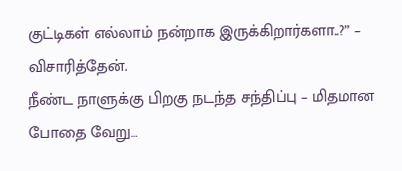குட்டிகள் எல்லாம் நன்றாக இருக்கிறார்களா..?” – விசாரித்தேன்.
நீண்ட நாளுக்கு பிறகு நடந்த சந்திப்பு – மிதமான போதை வேறு…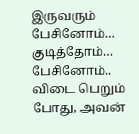இருவரும் பேசினோம்… குடித்தோம்… பேசினோம்..
விடை பெறும் போது, அவன்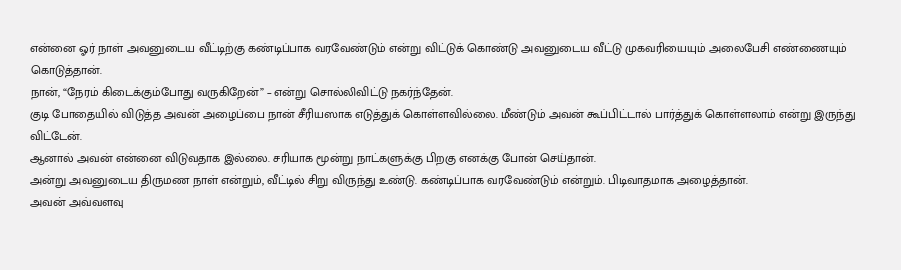என்னை ஓர் நாள் அவனுடைய வீட்டிற்கு கண்டிப்பாக வரவேண்டும் என்று விட்டுக் கொண்டு அவனுடைய வீட்டு முகவரியையும் அலைபேசி எண்ணையும் கொடுத்தான்.
நான், “நேரம் கிடைக்கும்போது வருகிறேன்” – என்று சொல்லிவிட்டு நகர்ந்தேன்.
குடி போதையில் விடுத்த அவன் அழைப்பை நான் சீரியஸாக எடுத்துக் கொள்ளவில்லை. மீண்டும் அவன் கூப்பிட்டால் பார்த்துக் கொள்ளலாம் என்று இருந்து விட்டேன்.
ஆனால் அவன் என்னை விடுவதாக இல்லை. சரியாக மூன்று நாட்களுக்கு பிறகு எனக்கு போன் செய்தான்.
அன்று அவனுடைய திருமண நாள் என்றும், வீட்டில் சிறு விருந்து உண்டு. கண்டிப்பாக வரவேண்டும் என்றும். பிடிவாதமாக அழைத்தான்.
அவன் அவ்வளவு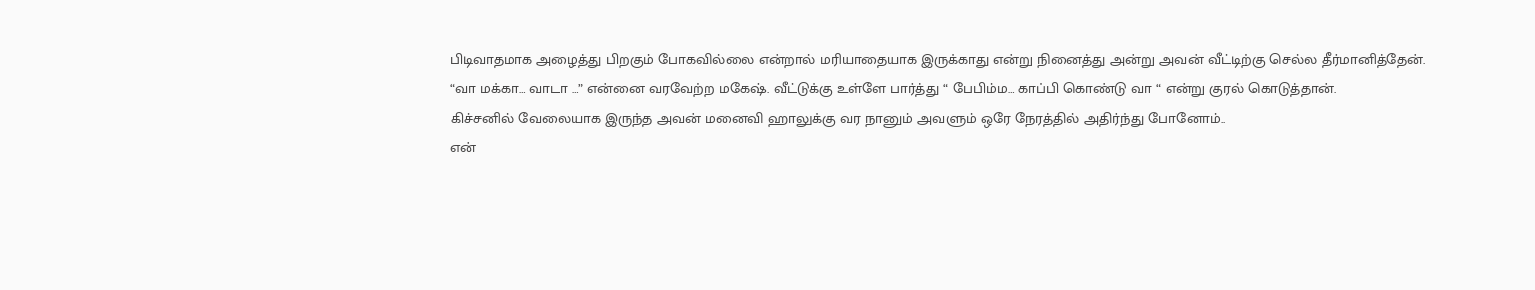பிடிவாதமாக அழைத்து பிறகும் போகவில்லை என்றால் மரியாதையாக இருக்காது என்று நினைத்து அன்று அவன் வீட்டிற்கு செல்ல தீர்மானித்தேன்.
“வா மக்கா… வாடா …” என்னை வரவேற்ற மகேஷ். வீட்டுக்கு உள்ளே பார்த்து “ பேபிம்ம… காப்பி கொண்டு வா “ என்று குரல் கொடுத்தான்.
கிச்சனில் வேலையாக இருந்த அவன் மனைவி ஹாலுக்கு வர நானும் அவளும் ஒரே நேரத்தில் அதிர்ந்து போனோம்..
என்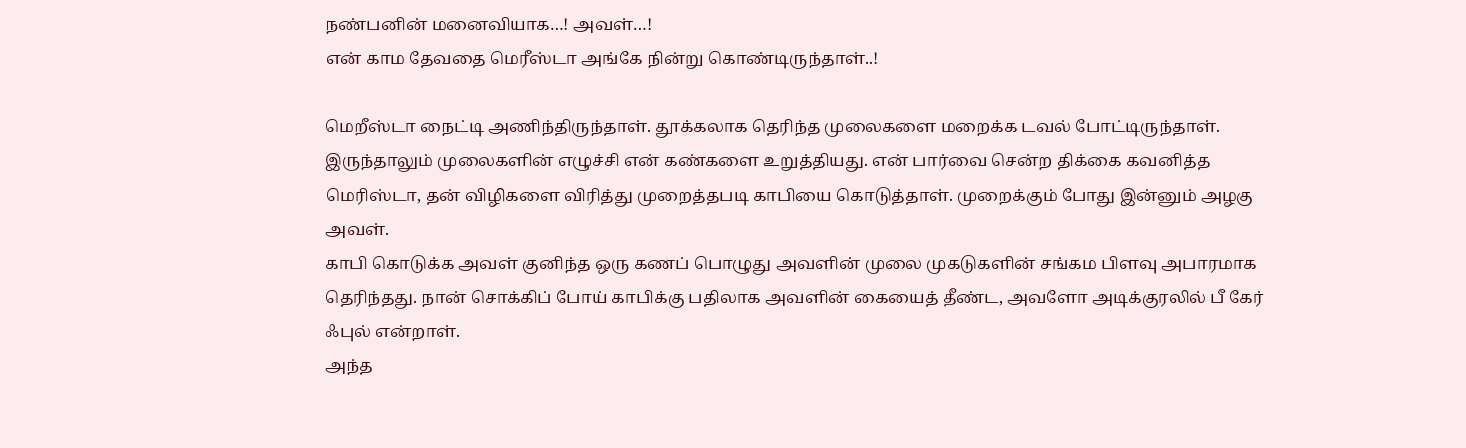நண்பனின் மனைவியாக…! அவள்…!
என் காம தேவதை மெரீஸ்டா அங்கே நின்று கொண்டிருந்தாள்..!

மெறீஸ்டா நைட்டி அணிந்திருந்தாள். தூக்கலாக தெரிந்த முலைகளை மறைக்க டவல் போட்டிருந்தாள். இருந்தாலும் முலைகளின் எழுச்சி என் கண்களை உறுத்தியது. என் பார்வை சென்ற திக்கை கவனித்த மெரிஸ்டா, தன் விழிகளை விரித்து முறைத்தபடி காபியை கொடுத்தாள். முறைக்கும் போது இன்னும் அழகு அவள்.
காபி கொடுக்க அவள் குனிந்த ஒரு கணப் பொழுது அவளின் முலை முகடுகளின் சங்கம பிளவு அபாரமாக தெரிந்தது. நான் சொக்கிப் போய் காபிக்கு பதிலாக அவளின் கையைத் தீண்ட, அவளோ அடிக்குரலில் பீ கேர் ஃபுல் என்றாள்.
அந்த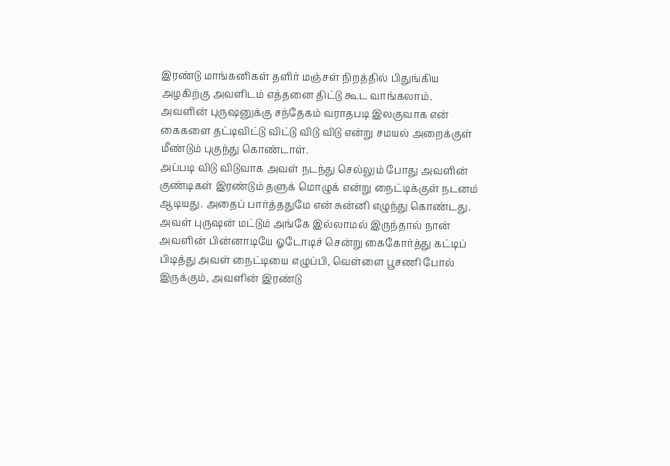இரண்டு மாங்கனிகள் தளிர் மஞ்சள் நிறத்தில் பிதுங்கிய அழகிற்கு அவளிடம் எத்தனை திட்டு கூட வாங்கலாம். அவளின் புருஷனுக்கு சந்தேகம் வராதபடி இலகுவாக என் கைகளை தட்டிவிட்டு விட்டு விடு விடு என்று சமயல் அறைக்குள் மீண்டும் புகுந்து கொண்டாள்.
அப்படி விடு விடுவாக அவள் நடந்து செல்லும் போது அவளின் குண்டிகள் இரண்டும் தளுக் மொழுக் என்று நைட்டிக்குள் நடனம் ஆடியது. அதைப் பார்த்ததுமே என் சுன்னி எழுந்து கொண்டது.
அவள் புருஷன் மட்டும் அங்கே இல்லாமல் இருந்தால் நான் அவளின் பின்னாடியே ஓடோடிச் சென்று கைகோர்த்து கட்டிப் பிடித்து அவள் நைட்டியை எழுப்பி, வெள்ளை பூசணி போல் இருக்கும், அவளின் இரண்டு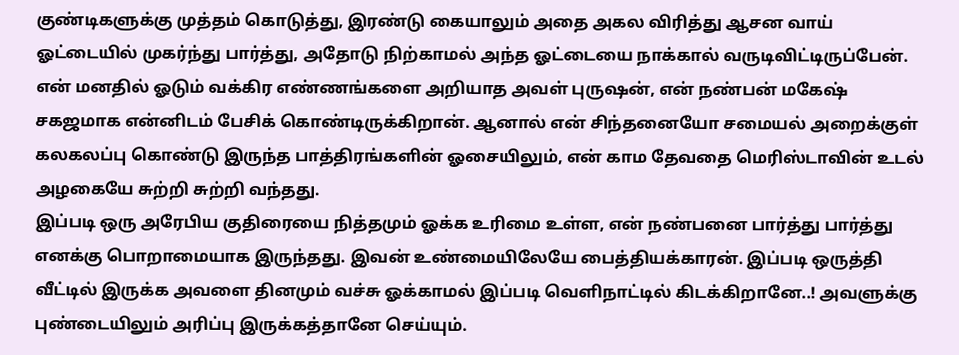குண்டிகளுக்கு முத்தம் கொடுத்து, இரண்டு கையாலும் அதை அகல விரித்து ஆசன வாய் ஓட்டையில் முகர்ந்து பார்த்து, அதோடு நிற்காமல் அந்த ஓட்டையை நாக்கால் வருடிவிட்டிருப்பேன்.
என் மனதில் ஓடும் வக்கிர எண்ணங்களை அறியாத அவள் புருஷன், என் நண்பன் மகேஷ் சகஜமாக என்னிடம் பேசிக் கொண்டிருக்கிறான். ஆனால் என் சிந்தனையோ சமையல் அறைக்குள் கலகலப்பு கொண்டு இருந்த பாத்திரங்களின் ஓசையிலும், என் காம தேவதை மெரிஸ்டாவின் உடல் அழகையே சுற்றி சுற்றி வந்தது.
இப்படி ஒரு அரேபிய குதிரையை நித்தமும் ஓக்க உரிமை உள்ள, என் நண்பனை பார்த்து பார்த்து எனக்கு பொறாமையாக இருந்தது. இவன் உண்மையிலேயே பைத்தியக்காரன். இப்படி ஒருத்தி வீட்டில் இருக்க அவளை தினமும் வச்சு ஓக்காமல் இப்படி வெளிநாட்டில் கிடக்கிறானே..! அவளுக்கு புண்டையிலும் அரிப்பு இருக்கத்தானே செய்யும்.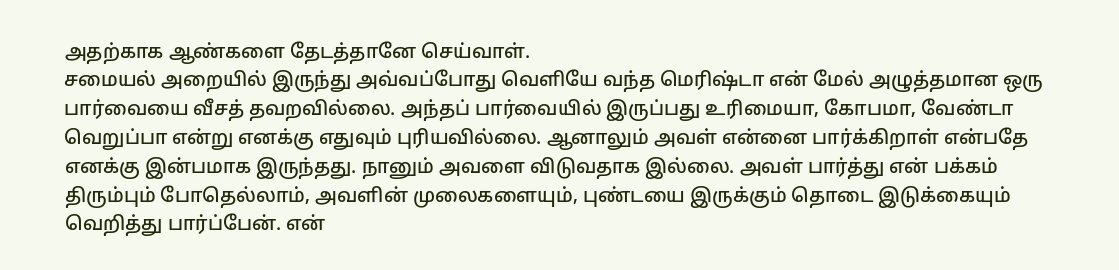அதற்காக ஆண்களை தேடத்தானே செய்வாள்.
சமையல் அறையில் இருந்து அவ்வப்போது வெளியே வந்த மெரிஷ்டா என் மேல் அழுத்தமான ஒரு பார்வையை வீசத் தவறவில்லை. அந்தப் பார்வையில் இருப்பது உரிமையா, கோபமா, வேண்டா வெறுப்பா என்று எனக்கு எதுவும் புரியவில்லை. ஆனாலும் அவள் என்னை பார்க்கிறாள் என்பதே எனக்கு இன்பமாக இருந்தது. நானும் அவளை விடுவதாக இல்லை. அவள் பார்த்து என் பக்கம் திரும்பும் போதெல்லாம், அவளின் முலைகளையும், புண்டயை இருக்கும் தொடை இடுக்கையும் வெறித்து பார்ப்பேன். என்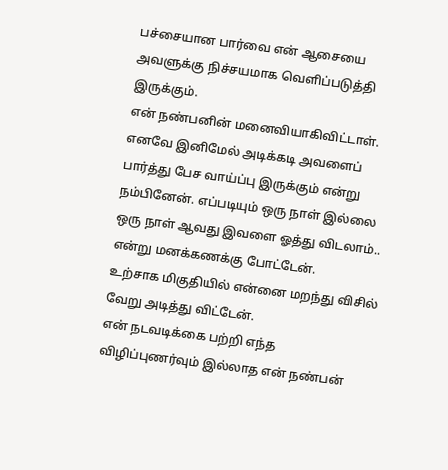பச்சையான பார்வை என் ஆசையை அவளுக்கு நிச்சயமாக வெளிப்படுத்தி இருக்கும்.
என் நண்பனின் மனைவியாகிவிட்டாள். எனவே இனிமேல் அடிக்கடி அவளைப் பார்த்து பேச வாய்ப்பு இருக்கும் என்று நம்பினேன். எப்படியும் ஒரு நாள் இல்லை ஒரு நாள் ஆவது இவளை ஓத்து விடலாம்.. என்று மனக்கணக்கு போட்டேன்.
உற்சாக மிகுதியில் என்னை மறந்து விசில் வேறு அடித்து விட்டேன்.
என் நடவடிக்கை பற்றி எந்த விழிப்புணர்வும் இல்லாத என் நண்பன்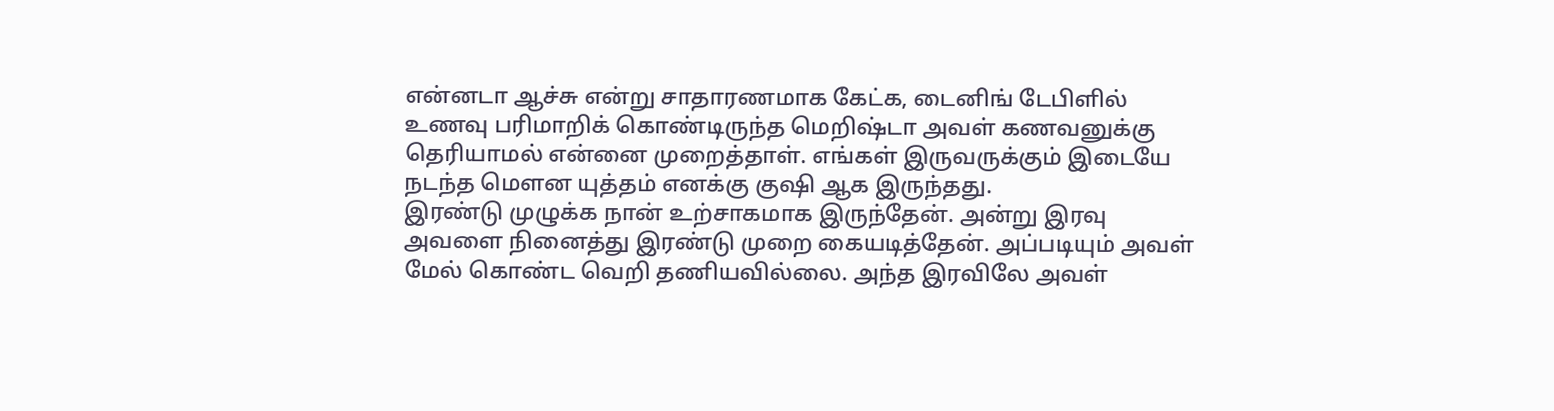என்னடா ஆச்சு என்று சாதாரணமாக கேட்க, டைனிங் டேபிளில் உணவு பரிமாறிக் கொண்டிருந்த மெறிஷ்டா அவள் கணவனுக்கு தெரியாமல் என்னை முறைத்தாள். எங்கள் இருவருக்கும் இடையே நடந்த மௌன யுத்தம் எனக்கு குஷி ஆக இருந்தது.
இரண்டு முழுக்க நான் உற்சாகமாக இருந்தேன். அன்று இரவு அவளை நினைத்து இரண்டு முறை கையடித்தேன். அப்படியும் அவள் மேல் கொண்ட வெறி தணியவில்லை. அந்த இரவிலே அவள்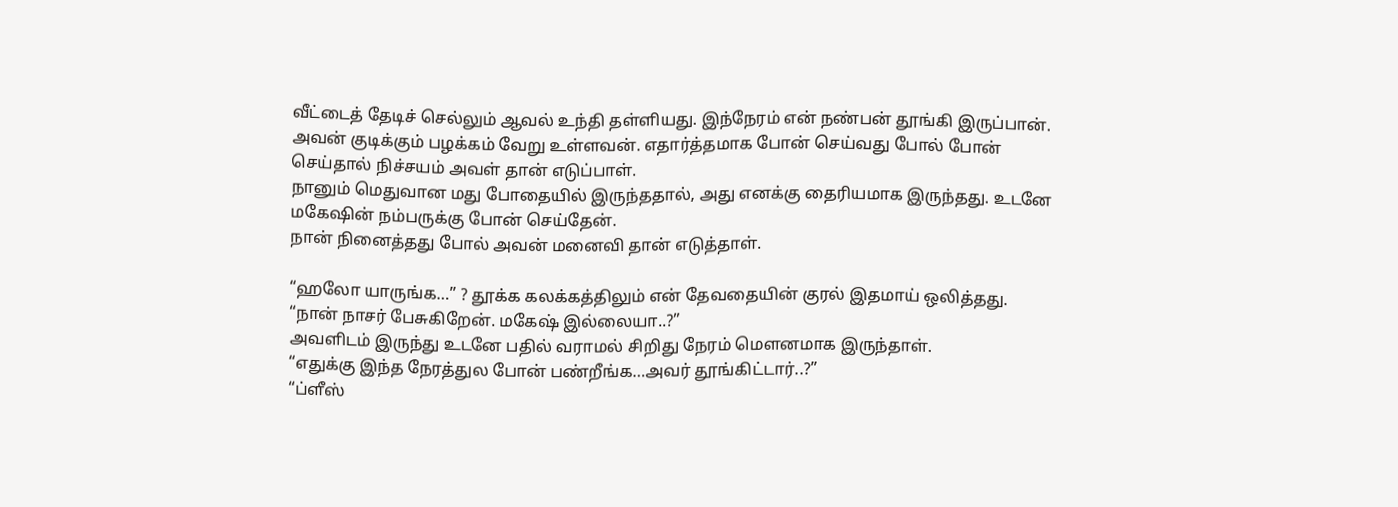வீட்டைத் தேடிச் செல்லும் ஆவல் உந்தி தள்ளியது. இந்நேரம் என் நண்பன் தூங்கி இருப்பான். அவன் குடிக்கும் பழக்கம் வேறு உள்ளவன். எதார்த்தமாக போன் செய்வது போல் போன் செய்தால் நிச்சயம் அவள் தான் எடுப்பாள்.
நானும் மெதுவான மது போதையில் இருந்ததால், அது எனக்கு தைரியமாக இருந்தது. உடனே மகேஷின் நம்பருக்கு போன் செய்தேன்.
நான் நினைத்தது போல் அவன் மனைவி தான் எடுத்தாள்.

“ஹலோ யாருங்க…” ? தூக்க கலக்கத்திலும் என் தேவதையின் குரல் இதமாய் ஒலித்தது.
“நான் நாசர் பேசுகிறேன். மகேஷ் இல்லையா..?”
அவளிடம் இருந்து உடனே பதில் வராமல் சிறிது நேரம் மௌனமாக இருந்தாள்.
“எதுக்கு இந்த நேரத்துல போன் பண்றீங்க…அவர் தூங்கிட்டார்..?”
“ப்ளீஸ்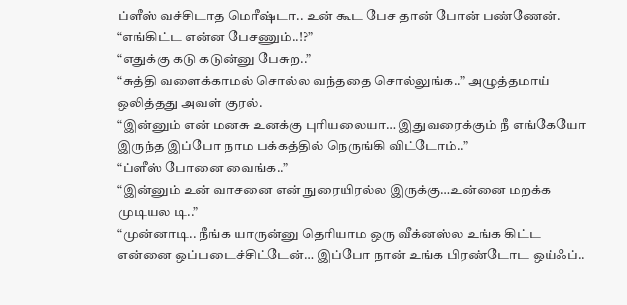ப்ளீஸ் வச்சிடாத மெரீஷ்டா.. உன் கூட பேச தான் போன் பண்ணேன்.
“எங்கிட்ட என்ன பேசணும்..!?”
“எதுக்கு கடு கடுன்னு பேசுற..”
“சுத்தி வளைக்காமல் சொல்ல வந்ததை சொல்லுங்க..” அழுத்தமாய் ஒலித்தது அவள் குரல்.
“இன்னும் என் மனசு உனக்கு புரியலையா… இதுவரைக்கும் நீ எங்கேயோ இருந்த இப்போ நாம பக்கத்தில் நெருங்கி விட்டோம்..”
“ப்ளீஸ் போனை வைங்க..”
“இன்னும் உன் வாசனை என் நுரையிரல்ல இருக்கு…உன்னை மறக்க முடியல டி..”
“முன்னாடி.. நீங்க யாருன்னு தெரியாம ஒரு வீக்னஸ்ல உங்க கிட்ட என்னை ஒப்படைச்சிட்டேன்… இப்போ நான் உங்க பிரண்டோட ஒய்ஃப்..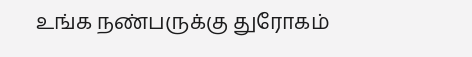உங்க நண்பருக்கு துரோகம்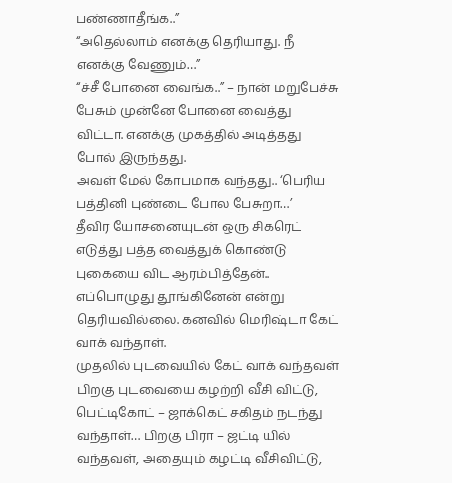பண்ணாதீங்க..”
“அதெல்லாம் எனக்கு தெரியாது. நீ எனக்கு வேணும்…”
“ச்சீ போனை வைங்க..” – நான் மறுபேச்சு பேசும் முன்னே போனை வைத்து விட்டா. எனக்கு முகத்தில் அடித்தது போல் இருந்தது.
அவள் மேல் கோபமாக வந்தது.. ‘பெரிய பத்தினி புண்டை போல பேசுறா…’
தீவிர யோசனையுடன் ஒரு சிகரெட் எடுத்து பத்த வைத்துக் கொண்டு புகையை விட ஆரம்பித்தேன்..
எப்பொழுது தூங்கினேன் என்று தெரியவில்லை. கனவில் மெரிஷ்டா கேட் வாக் வந்தாள்.
முதலில் புடவையில் கேட் வாக் வந்தவள் பிறகு புடவையை கழற்றி வீசி விட்டு, பெட்டிகோட் – ஜாக்கெட் சகிதம் நடந்து வந்தாள்… பிறகு பிரா – ஜட்டி யில் வந்தவள், அதையும் கழட்டி வீசிவிட்டு,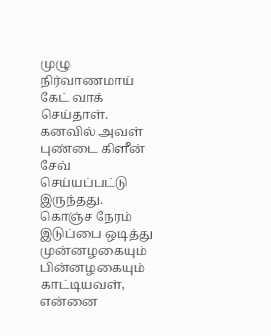முழு நிர்வாணமாய் கேட் வாக் செய்தாள்.
கனவில் அவள் புண்டை கிளீன் சேவ் செய்யப்பட்டு இருந்தது. கொஞ்ச நேரம் இடுப்பை ஒடித்து முன்னழகையும் பின்னழகையும் காட்டியவள், என்னை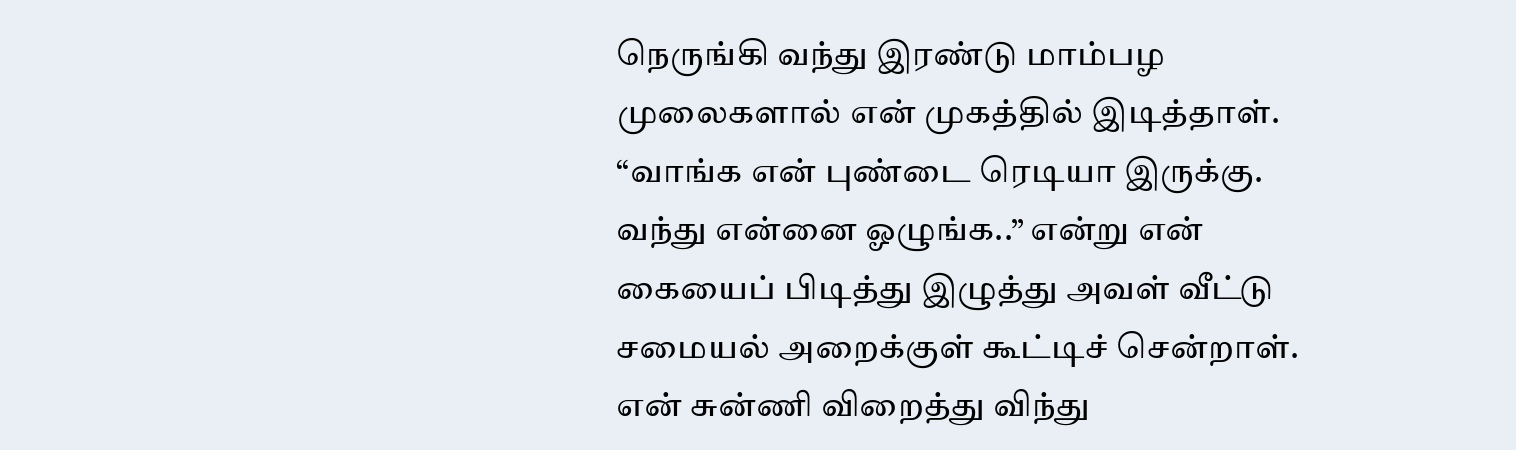நெருங்கி வந்து இரண்டு மாம்பழ முலைகளால் என் முகத்தில் இடித்தாள்.
“வாங்க என் புண்டை ரெடியா இருக்கு. வந்து என்னை ஓழுங்க..” என்று என் கையைப் பிடித்து இழுத்து அவள் வீட்டு சமையல் அறைக்குள் கூட்டிச் சென்றாள். என் சுன்ணி விறைத்து விந்து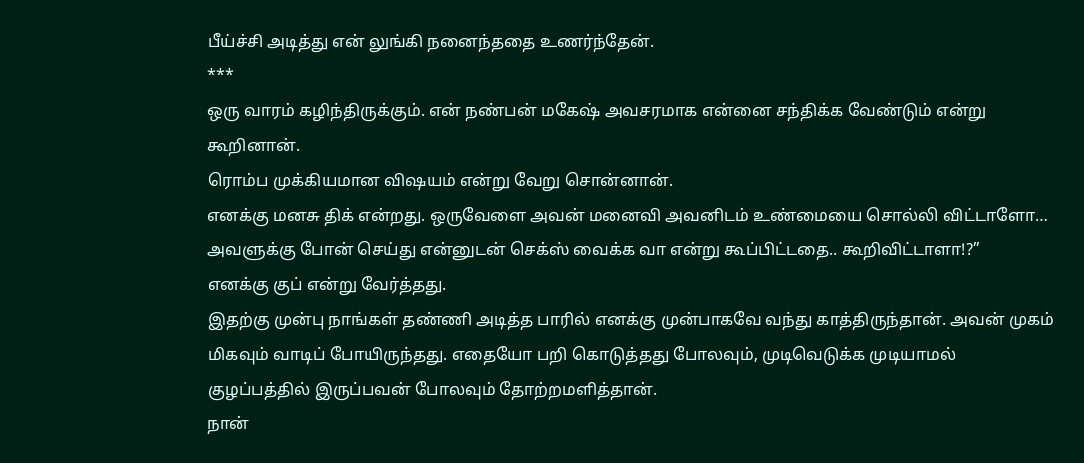பீய்ச்சி அடித்து என் லுங்கி நனைந்ததை உணர்ந்தேன்.
***
ஒரு வாரம் கழிந்திருக்கும். என் நண்பன் மகேஷ் அவசரமாக என்னை சந்திக்க வேண்டும் என்று கூறினான்.
ரொம்ப முக்கியமான விஷயம் என்று வேறு சொன்னான்.
எனக்கு மனசு திக் என்றது. ஒருவேளை அவன் மனைவி அவனிடம் உண்மையை சொல்லி விட்டாளோ… அவளுக்கு போன் செய்து என்னுடன் செக்ஸ் வைக்க வா என்று கூப்பிட்டதை.. கூறிவிட்டாளா!?”
எனக்கு குப் என்று வேர்த்தது.
இதற்கு முன்பு நாங்கள் தண்ணி அடித்த பாரில் எனக்கு முன்பாகவே வந்து காத்திருந்தான். அவன் முகம் மிகவும் வாடிப் போயிருந்தது. எதையோ பறி கொடுத்தது போலவும், முடிவெடுக்க முடியாமல் குழப்பத்தில் இருப்பவன் போலவும் தோற்றமளித்தான்.
நான்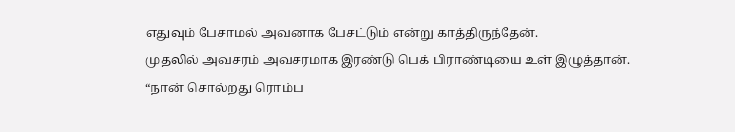எதுவும் பேசாமல் அவனாக பேசட்டும் என்று காத்திருந்தேன்.
முதலில் அவசரம் அவசரமாக இரண்டு பெக் பிராண்டியை உள் இழுத்தான்.
“நான் சொல்றது ரொம்ப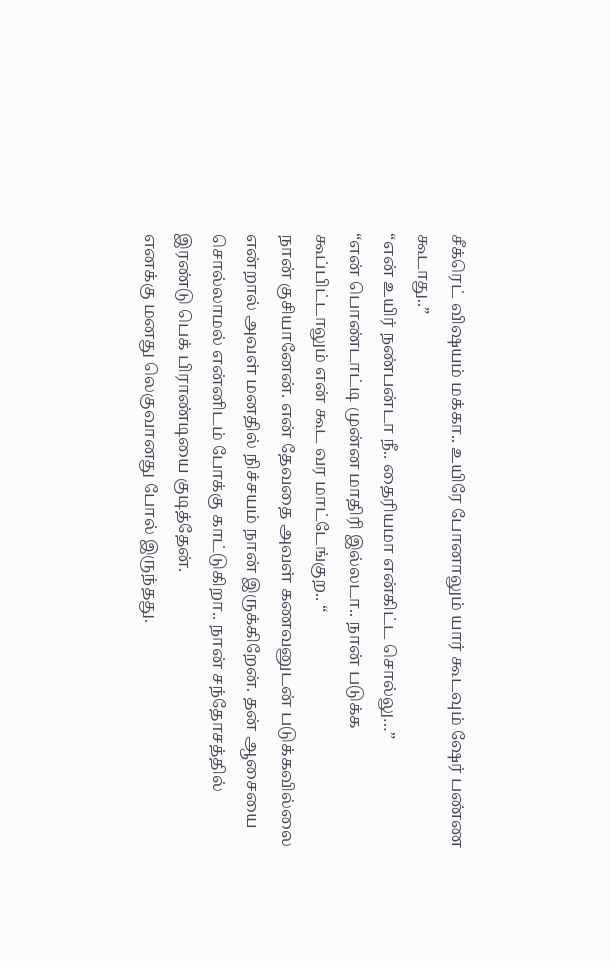சீக்ரெட் விஷயம் மக்கா.. உயிரே போனாலும் யார் கூடவும் ஷேர் பண்ண கூடாது..”
“என் உயிர் நண்பன்டா நீ.. தைரியமா என்கிட்ட சொல்லு…”
“என் பொண்டாட்டி முன்ன மாதிரி இல்லடா.. நான் படுக்க கூப்பிட்டாலும் என் கூட வர மாட்டேங்குற.. “
நான் குசியானேன். என் தேவதை அவள் கணவனுடன் படுக்கவில்லை என்றால் அவள் மனதில் நிச்சயம் நான் இருக்கிறேன். தன் ஆசையை சொல்லாமல் என்னிடம் போக்கு காட்டுகிறா.. நான் சந்தோசத்தில் இரண்டு பெக் பிராண்டியை குடித்தேன்.
எனக்கு மனது லெகுவானது போல் இருந்தது.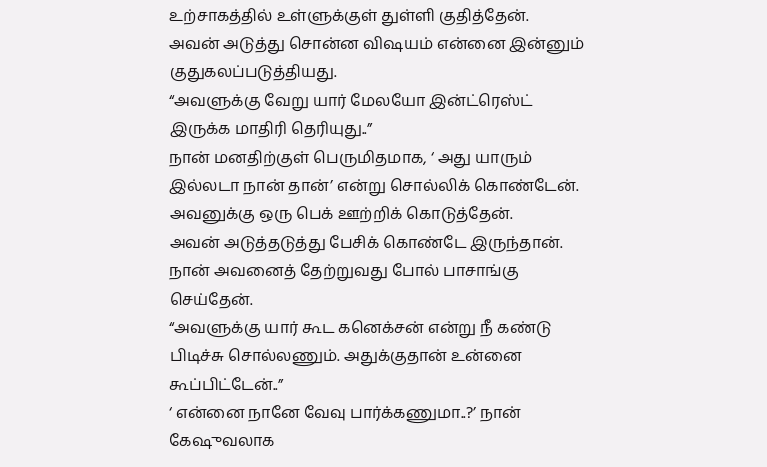உற்சாகத்தில் உள்ளுக்குள் துள்ளி குதித்தேன்.
அவன் அடுத்து சொன்ன விஷயம் என்னை இன்னும் குதுகலப்படுத்தியது.
“அவளுக்கு வேறு யார் மேலயோ இன்ட்ரெஸ்ட் இருக்க மாதிரி தெரியுது..”
நான் மனதிற்குள் பெருமிதமாக, ‘ அது யாரும் இல்லடா நான் தான்’ என்று சொல்லிக் கொண்டேன்.
அவனுக்கு ஒரு பெக் ஊற்றிக் கொடுத்தேன்.
அவன் அடுத்தடுத்து பேசிக் கொண்டே இருந்தான்.
நான் அவனைத் தேற்றுவது போல் பாசாங்கு செய்தேன்.
“அவளுக்கு யார் கூட கனெக்சன் என்று நீ கண்டு பிடிச்சு சொல்லணும். அதுக்குதான் உன்னை கூப்பிட்டேன்..”
‘ என்னை நானே வேவு பார்க்கணுமா..?’ நான் கேஷுவலாக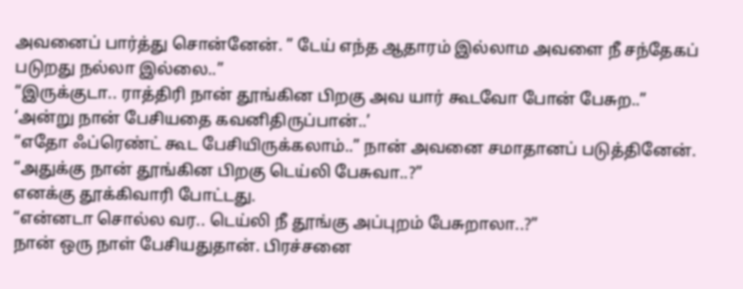அவனைப் பார்த்து சொன்னேன். ” டேய் எந்த ஆதாரம் இல்லாம அவளை நீ சந்தேகப் படுறது நல்லா இல்லை..”
“இருக்குடா.. ராத்திரி நான் தூங்கின பிறகு அவ யார் கூடவோ போன் பேசுற..”
‘அன்று நான் பேசியதை கவனிதிருப்பான்..’
“எதோ ஃப்ரெண்ட் கூட பேசியிருக்கலாம்..” நான் அவனை சமாதானப் படுத்தினேன்.
“அதுக்கு நான் தூங்கின பிறகு டெய்லி பேசுவா..?”
எனக்கு தூக்கிவாரி போட்டது.
“என்னடா சொல்ல வர.. டெய்லி நீ தூங்கு அப்புறம் பேசுறாலா..?”
நான் ஒரு நாள் பேசியதுதான். பிரச்சனை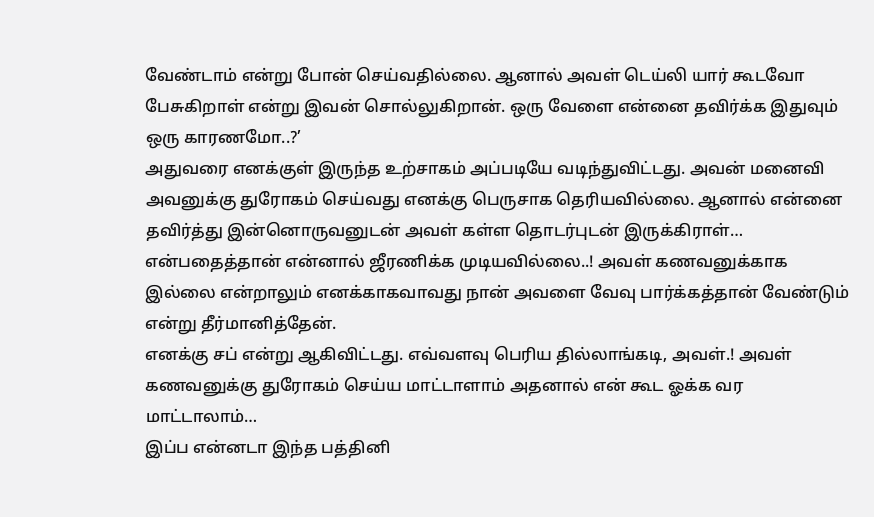வேண்டாம் என்று போன் செய்வதில்லை. ஆனால் அவள் டெய்லி யார் கூடவோ பேசுகிறாள் என்று இவன் சொல்லுகிறான். ஒரு வேளை என்னை தவிர்க்க இதுவும் ஒரு காரணமோ..?’
அதுவரை எனக்குள் இருந்த உற்சாகம் அப்படியே வடிந்துவிட்டது. அவன் மனைவி அவனுக்கு துரோகம் செய்வது எனக்கு பெருசாக தெரியவில்லை. ஆனால் என்னை தவிர்த்து இன்னொருவனுடன் அவள் கள்ள தொடர்புடன் இருக்கிராள்… என்பதைத்தான் என்னால் ஜீரணிக்க முடியவில்லை..! அவள் கணவனுக்காக இல்லை என்றாலும் எனக்காகவாவது நான் அவளை வேவு பார்க்கத்தான் வேண்டும் என்று தீர்மானித்தேன்.
எனக்கு சப் என்று ஆகிவிட்டது. எவ்வளவு பெரிய தில்லாங்கடி, அவள்.! அவள் கணவனுக்கு துரோகம் செய்ய மாட்டாளாம் அதனால் என் கூட ஓக்க வர மாட்டாலாம்…
இப்ப என்னடா இந்த பத்தினி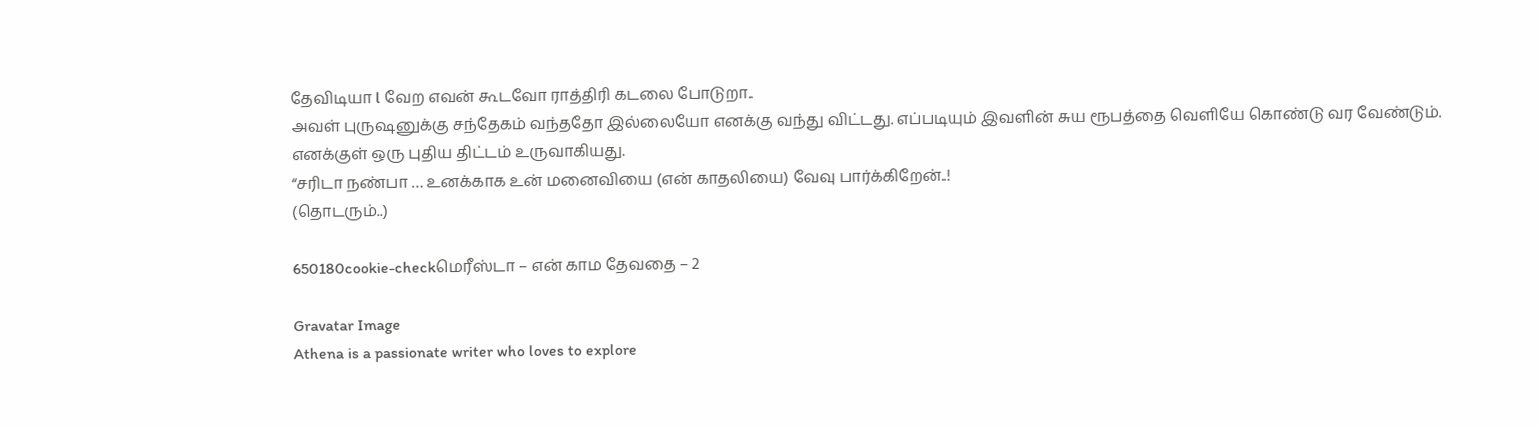தேவிடியா l வேற எவன் கூடவோ ராத்திரி கடலை போடுறா..
அவள் புருஷனுக்கு சந்தேகம் வந்ததோ இல்லையோ எனக்கு வந்து விட்டது. எப்படியும் இவளின் சுய ரூபத்தை வெளியே கொண்டு வர வேண்டும்.
எனக்குள் ஒரு புதிய திட்டம் உருவாகியது.
“சரிடா நண்பா … உனக்காக உன் மனைவியை (என் காதலியை) வேவு பார்க்கிறேன்..!
(தொடரும்..)

650180cookie-checkமெரீஸ்டா – என் காம தேவதை – 2

Gravatar Image
Athena is a passionate writer who loves to explore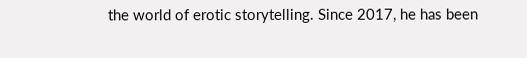the world of erotic storytelling. Since 2017, he has been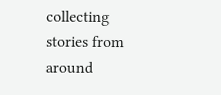collecting stories from around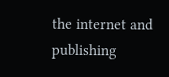the internet and publishing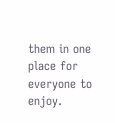them in one place for everyone to enjoy.